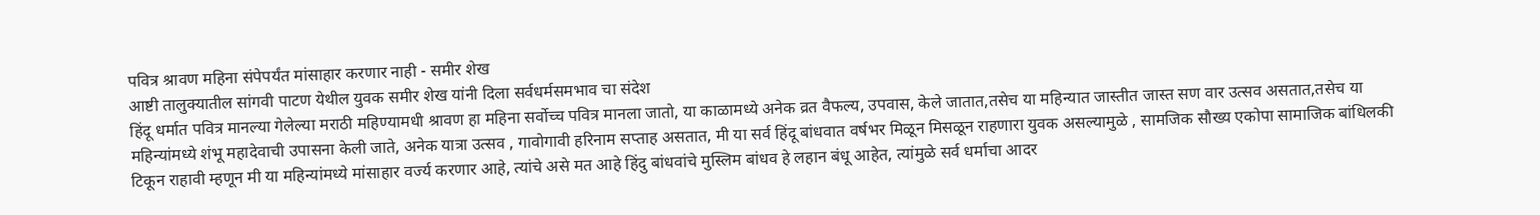पवित्र श्रावण महिना संपेपर्यंत मांसाहार करणार नाही - समीर शेख
आष्टी तालुक्यातील सांगवी पाटण येथील युवक समीर शेख यांनी दिला सर्वधर्मसमभाव चा संदेश
हिंदू धर्मात पवित्र मानल्या गेलेल्या मराठी महिण्यामधी श्रावण हा महिना सर्वोच्च पवित्र मानला जातो, या काळामध्ये अनेक व्रत वैफल्य, उपवास, केले जातात,तसेच या महिन्यात जास्तीत जास्त सण वार उत्सव असतात,तसेच या महिन्यांमध्ये शंभू महादेवाची उपासना केली जाते, अनेक यात्रा उत्सव , गावोगावी हरिनाम सप्ताह असतात, मी या सर्व हिंदू बांधवात वर्षभर मिळून मिसळून राहणारा युवक असल्यामुळे , सामजिक सौख्य एकोपा सामाजिक बांधिलकी टिकून राहावी म्हणून मी या महिन्यांमध्ये मांसाहार वर्ज्य करणार आहे, त्यांचे असे मत आहे हिंदु बांधवांचे मुस्लिम बांधव हे लहान बंधू आहेत, त्यांमुळे सर्व धर्माचा आदर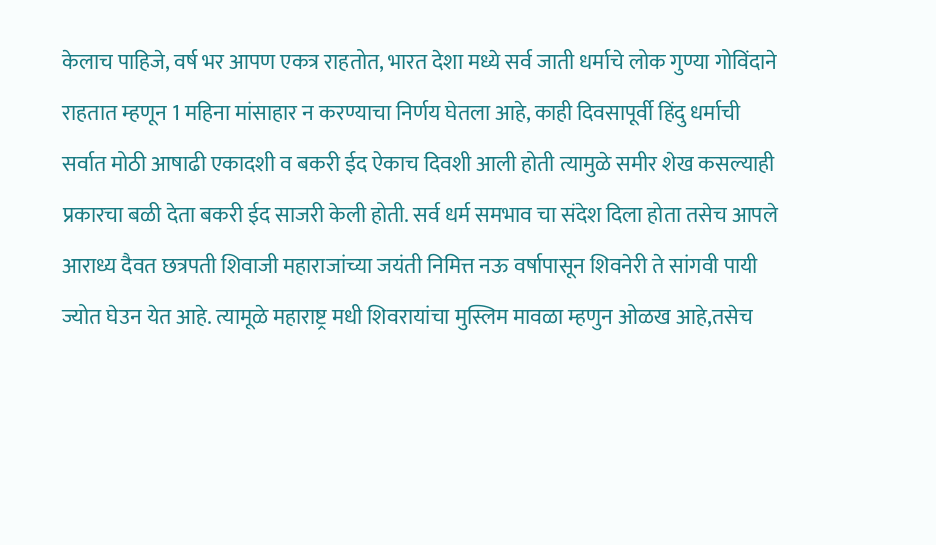केलाच पाहिजे, वर्ष भर आपण एकत्र राहतोत, भारत देशा मध्ये सर्व जाती धर्माचे लोक गुण्या गोविंदाने राहतात म्हणून 1 महिना मांसाहार न करण्याचा निर्णय घेतला आहे, काही दिवसापूर्वी हिंदु धर्माची सर्वात मोठी आषाढी एकादशी व बकरी ईद ऐकाच दिवशी आली होती त्यामुळे समीर शेख कसल्याही प्रकारचा बळी देता बकरी ईद साजरी केली होती. सर्व धर्म समभाव चा संदेश दिला होता तसेच आपले आराध्य दैवत छत्रपती शिवाजी महाराजांच्या जयंती निमित्त नऊ वर्षापासून शिवनेरी ते सांगवी पायी ज्योत घेउन येत आहे. त्यामूळे महाराष्ट्र मधी शिवरायांचा मुस्लिम मावळा म्हणुन ओळख आहे,तसेच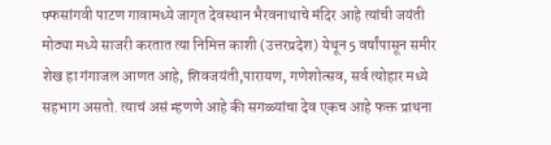फ्फसांगवी पाटण गावामध्ये जागृत देवस्थान भैरवनाथाचे मंदिर आहे त्यांची जयंती मोठ्या मध्ये साजरी करतात त्या निमित्त काशी (उत्तरप्रदेश) येथून 5 वर्षांपासून समीर शेख हा गंगाजल आणत आहे, शिवजयंती,पारायण, गणेशोत्सव, सर्व त्योहार मध्ये सहभाग असतो. त्याचं असं म्हणणे आहे की सगळ्यांचा देव एकच आहे फक्त प्राथना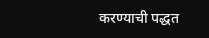करण्याची पद्धत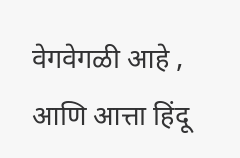वेगवेगळी आहे , आणि आत्ता हिंदू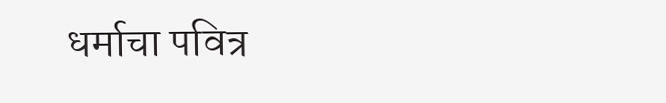धर्माचा पवित्र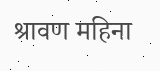श्रावण महिना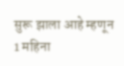सुरू झाला आहे म्हणून 1 महिना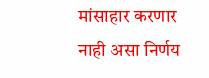मांसाहार करणार नाही असा निर्णय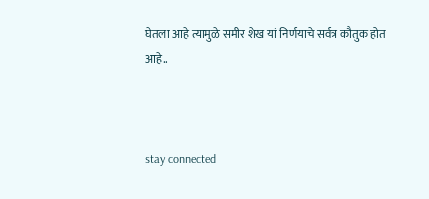घेतला आहे त्यामुळे समीर शेख यां निर्णयाचे सर्वत्र कौतुक होत आहे..



stay connected